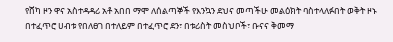የሸካ ዞን ዋና አስተዳዳሪ አቶ አበበ ማሞ ለሰልጣኞች የእንኳን ደህና መጣችሁ መልዕክት ባስተላለፉበት ወቅት ዞኑ በተፈጥሮ ሀብቱ የበለፀገ በተለይም በተፈጥሮ ደን፣ በቱሪስት መስህቦች፣ ቡናና ቅመማ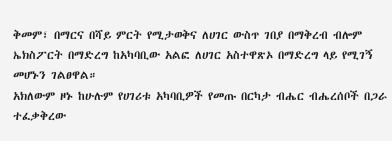ቅመም፣ በማርና በሻይ ምርት የሚታወቅና ለሀገር ውስጥ ገበያ በማቅረብ ብሎም ኤክስፖርት በማድረግ ከአካባቢው አልፎ ለሀገር አስተዋጽኦ በማድረግ ላይ የሚገኝ መሆኑን ገልፀዋል።
አክለውም ዞኑ ከሁሉም የሀገሪቱ አካባቢዎች የመጡ በርካታ ብሔር ብሔረሰቦች በጋራ ተፈቃቅረው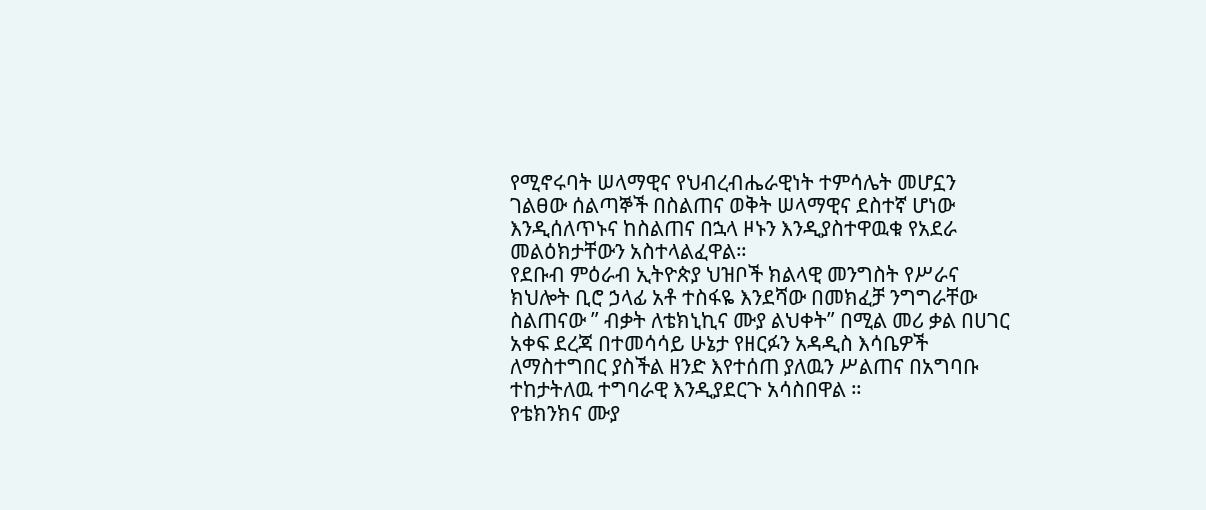የሚኖሩባት ሠላማዊና የህብረብሔራዊነት ተምሳሌት መሆኗን ገልፀው ሰልጣኞች በስልጠና ወቅት ሠላማዊና ደስተኛ ሆነው እንዲሰለጥኑና ከስልጠና በኋላ ዞኑን እንዲያስተዋዉቁ የአደራ መልዕክታቸውን አስተላልፈዋል።
የደቡብ ምዕራብ ኢትዮጵያ ህዝቦች ክልላዊ መንግስት የሥራና ክህሎት ቢሮ ኃላፊ አቶ ተስፋዬ እንደሻው በመክፈቻ ንግግራቸው ስልጠናው ” ብቃት ለቴክኒኪና ሙያ ልህቀት” በሚል መሪ ቃል በሀገር አቀፍ ደረጃ በተመሳሳይ ሁኔታ የዘርፉን አዳዲስ እሳቤዎች ለማስተግበር ያስችል ዘንድ እየተሰጠ ያለዉን ሥልጠና በአግባቡ ተከታትለዉ ተግባራዊ እንዲያደርጉ አሳስበዋል ።
የቴክንክና ሙያ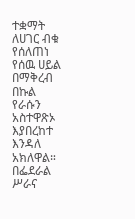ተቋማት ለሀገር ብቁ የሰለጠነ የሰዉ ሀይል በማቅረብ በኩል የራሱን አስተዋጽኦ እያበረከተ እንዳለ አክለዋል።
በፌደራል ሥራና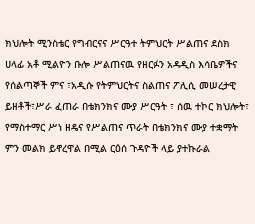ክህሎት ሚንስቴር የግብርናና ሥርዓተ ትምህርት ሥልጠና ደስክ ሀላፊ አቶ ሚልዮን ቡሎ ሥልጠናዉ የዘርፉን አዳዲስ እሳቤዎችና የሰልጣኞች ምና ፣አዲሱ የትምህርትና ስልጠና ፖሊሲ መሠረታዊ ይዘቶች፣ሥራ ፈጠራ በቴክንክና ሙያ ሥርዓት ፣ ሰዉ ተኮር ክህሎት፣ የማስተማር ሥነ ዘዴና የሥልጠና ጥራት በቴክንክና ሙያ ተቋማት ምን መልክ ይኖረዋል በሚል ርዕሰ ጉዳዮች ላይ ያተኩራል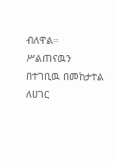ብለዋል።
ሥልጠናዉን በተገቢዉ በመከታተል ለሀገር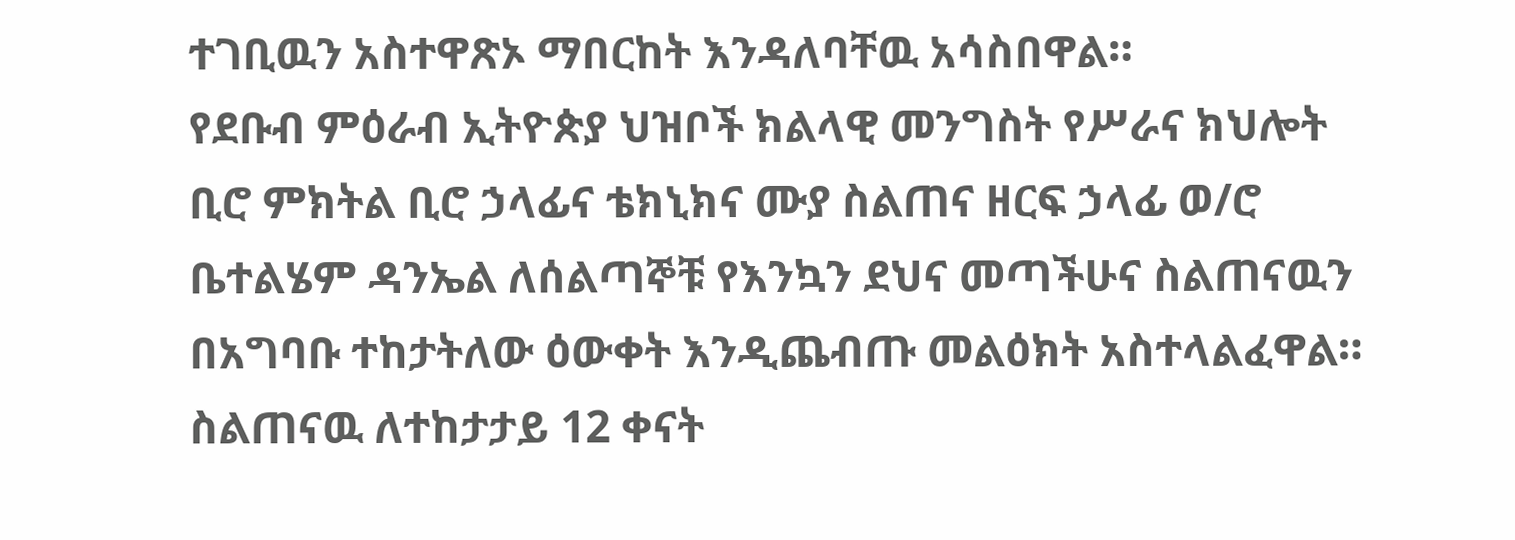ተገቢዉን አስተዋጽኦ ማበርከት እንዳለባቸዉ አሳስበዋል።
የደቡብ ምዕራብ ኢትዮጵያ ህዝቦች ክልላዊ መንግስት የሥራና ክህሎት ቢሮ ምክትል ቢሮ ኃላፊና ቴክኒክና ሙያ ስልጠና ዘርፍ ኃላፊ ወ/ሮ ቤተልሄም ዳንኤል ለሰልጣኞቹ የእንኳን ደህና መጣችሁና ስልጠናዉን በአግባቡ ተከታትለው ዕውቀት እንዲጨብጡ መልዕክት አስተላልፈዋል።
ስልጠናዉ ለተከታታይ 12 ቀናት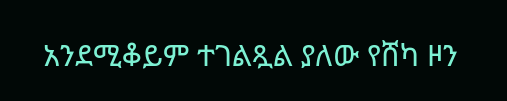አንደሚቆይም ተገልጿል ያለው የሸካ ዞን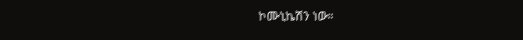ኮሙኒኬሽን ነው።